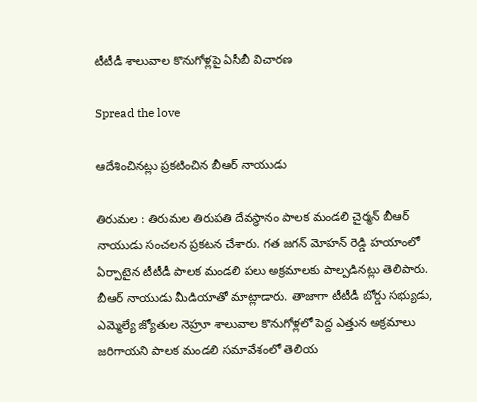టీటీడీ శాలువాల కొనుగోళ్ల‌పై ఏసీబీ విచార‌ణ‌

Spread the love

ఆదేశించిన‌ట్లు ప్ర‌క‌టించిన బీఆర్ నాయుడు

తిరుమ‌ల : తిరుమ‌ల తిరుప‌తి దేవ‌స్థానం పాల‌క మండ‌లి చైర్మ‌న్ బీఆర్ నాయుడు సంచ‌ల‌న ప్ర‌క‌ట‌న చేశారు. గ‌త జ‌గ‌న్ మోహ‌న్ రెడ్డి హ‌యాంలో ఏర్పాటైన టీటీడీ పాల‌క మండ‌లి ప‌లు అక్రమాల‌కు పాల్ప‌డిన‌ట్లు తెలిపారు. బీఆర్ నాయుడు మీడియాతో మాట్లాడారు. తాజాగా టీటీడీ బోర్డు స‌భ్యుడు, ఎమ్మెల్యే జ్యోతుల నెహ్రూ శాలువాల కొనుగోళ్ల‌లో పెద్ద ఎత్తున అక్రమాలు జ‌రిగాయ‌ని పాల‌క మండ‌లి స‌మావేశంలో తెలియ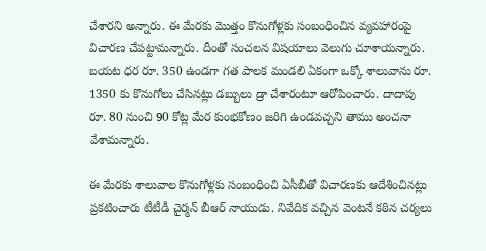చేశార‌ని అన్నారు. ఈ మేర‌కు మొత్తం కొనుగోళ్ల‌కు సంబంధించిన వ్య‌వ‌హారంపై విచార‌ణ చేప‌ట్టామ‌న్నారు. దీంతో సంచ‌ల‌న విష‌యాలు వెలుగు చూశాయ‌న్నారు. బ‌య‌ట ధ‌ర రూ. 350 ఉండ‌గా గ‌త పాల‌క మండ‌లి ఏకంగా ఒక్కో శాలువాను రూ. 1350 కు కొనుగోలు చేసిన‌ట్లు డ‌బ్బులు డ్రా చేశారంటూ ఆరోపించారు. దాదాపు రూ. 80 నుంచి 90 కోట్ల మేర కుంభ‌కోణం జ‌రిగి ఉండ‌వ‌చ్చ‌ని తాము అంచ‌నా వేశామ‌న్నారు.

ఈ మేర‌కు శాలువాల కొనుగోళ్ల‌కు సంబంధించి ఏసీబీతో విచార‌ణ‌కు ఆదేశించిన‌ట్లు ప్ర‌క‌టించారు టీటీడీ చైర్మ‌న్ బీఆర్ నాయుడు. నివేదిక వచ్చిన వెంటనే కఠిన చర్యలు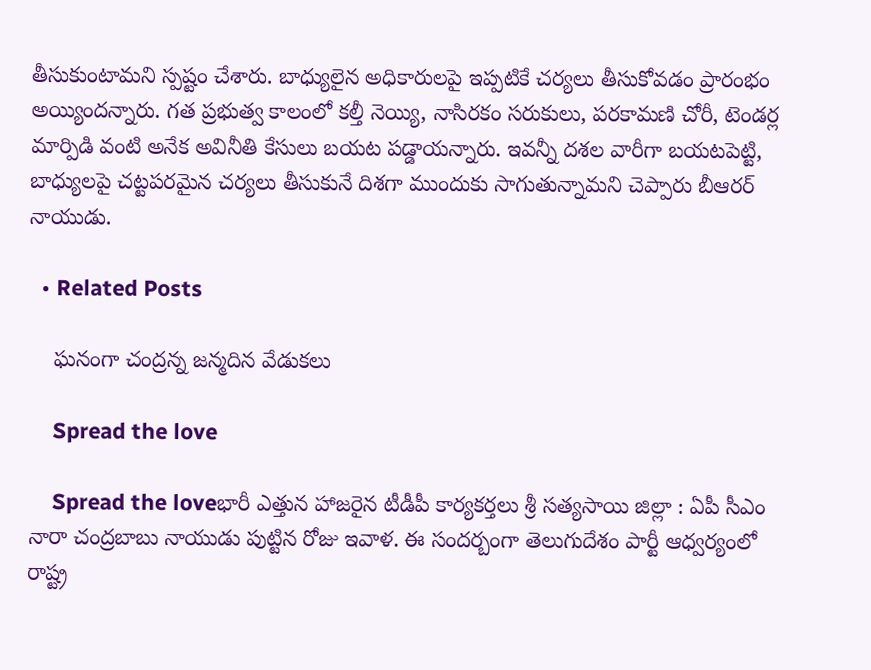తీసుకుంటామ‌ని స్ప‌ష్టం చేశారు. బాధ్యులైన అధికారులపై ఇప్పటికే చ‌ర్య‌లు తీసుకోవ‌డం ప్రారంభం అయ్యింద‌న్నారు. గత ప్రభుత్వ కాలంలో కల్తీ నెయ్యి, నాసిరకం సరుకులు, పరకామణి చోరీ, టెండర్ల మార్పిడి వంటి అనేక అవినీతి కేసులు బయట పడ్డాయన్నారు. ఇవన్నీ దశల వారీగా బయటపెట్టి, బాధ్యులపై చట్టపరమైన చర్యలు తీసుకునే దిశగా ముందుకు సాగుతున్నామ‌ని చెప్పారు బీఆర‌ర్ నాయుడు.

  • Related Posts

    ఘనంగా చంద్రన్న జన్మదిన వేడుకలు

    Spread the love

    Spread the loveభారీ ఎత్తున హాజ‌రైన టీడీపీ కార్య‌క‌ర్త‌లు శ్రీ స‌త్య‌సాయి జిల్లా : ఏపీ సీఎం నారా చంద్ర‌బాబు నాయుడు పుట్టిన రోజు ఇవాళ‌. ఈ సంద‌ర్బంగా తెలుగుదేశం పార్టీ ఆధ్వ‌ర్యంలో రాష్ట్ర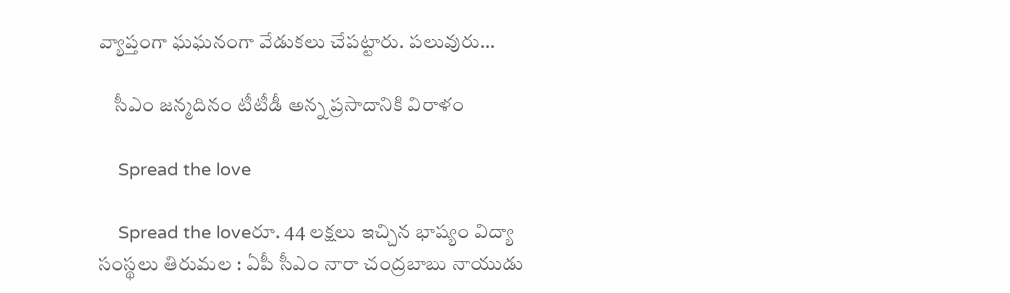వ్యాప్తంగా ఘ‌ఘ‌నంగా వేడుక‌లు చేప‌ట్టారు. ప‌లువురు…

    సీఎం జ‌న్మ‌దినం టీటీడీ అన్న ప్ర‌సాదానికి విరాళం

    Spread the love

    Spread the loveరూ. 44 ల‌క్ష‌లు ఇచ్చిన భాష్యం విద్యా సంస్థ‌లు తిరుమ‌ల : ఏపీ సీఎం నారా చంద్రబాబు నాయుడు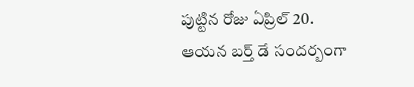పుట్టిన రోజు ఏప్రిల్ 20. ఆయ‌న బ‌ర్త్ డే సంద‌ర్బంగా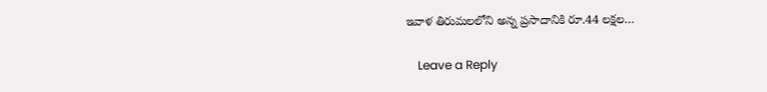ఇవాళ తిరుమ‌ల‌లోని అన్న ప్రసాదానికి రూ.44 లక్షల…

    Leave a Reply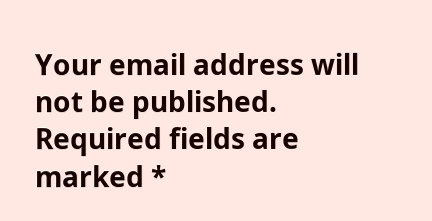Your email address will not be published. Required fields are marked *